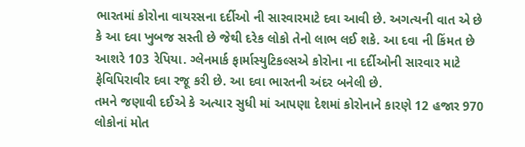ભારતમાં કોરોના વાયરસના દર્દીઓ ની સારવારમાટે દવા આવી છે. અગત્યની વાત એ છે કે આ દવા ખુબજ સસ્તી છે જેથી દરેક લોકો તેનો લાભ લઈ શકે. આ દવા ની કિંમત છે આશરે 103 રેપિયા. ગ્લેનમાર્ક ફાર્માસ્યુટિકલ્સએ કોરોના ના દર્દીઓની સારવાર માટે ફેવિપિરાવીર દવા રજૂ કરી છે. આ દવા ભારતની અંદર બનેલી છે.
તમને જણાવી દઈએ કે અત્યાર સુધી માં આપણા દેશમાં કોરોનાને કારણે 12 હજાર 970 લોકોનાં મોત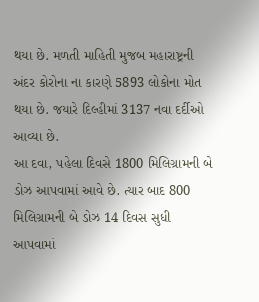થયા છે. મળતી માહિતી મુજબ મહારાષ્ટ્રની અંદર કોરોના ના કારણે 5893 લોકોના મોત થયા છે. જયારે દિલ્હીમાં 3137 નવા દર્દીઓ આવ્યા છે.
આ દવા, પહેલા દિવસે 1800 મિલિગ્રામની બે ડોઝ આપવામાં આવે છે. ત્યાર બાદ 800 મિલિગ્રામની બે ડોઝ 14 દિવસ સુધી આપવામાં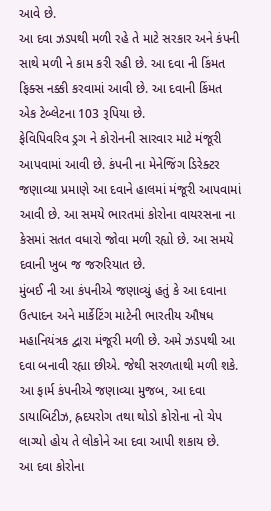આવે છે.
આ દવા ઝડપથી મળી રહે તે માટે સરકાર અને કંપની સાથે મળી ને કામ કરી રહી છે. આ દવા ની કિંમત ફિક્સ નક્કી કરવામાં આવી છે. આ દવાની કિંમત એક ટેબ્લેટના 103 રૂપિયા છે.
ફેવિપિવરિવ ડ્રગ ને કોરોનની સારવાર માટે મંજૂરી આપવામાં આવી છે. કંપની ના મેનેજિંગ ડિરેક્ટર જણાવ્યા પ્રમાણે આ દવાને હાલમાં મંજૂરી આપવામાં આવી છે. આ સમયે ભારતમાં કોરોના વાયરસના ના કેસમાં સતત વધારો જોવા મળી રહ્યો છે. આ સમયે દવાની ખુબ જ જરુરિયાત છે.
મુંબઈ ની આ કંપનીએ જણાવ્યું હતું કે આ દવાના ઉત્પાદન અને માર્કેટિંગ માટેની ભારતીય ઔષધ મહાનિયંત્રક દ્વારા મંજૂરી મળી છે. અમે ઝડપથી આ દવા બનાવી રહ્યા છીએ. જેથી સરળતાથી મળી શકે.
આ ફાર્મ કંપનીએ જણાવ્યા મુજબ, આ દવા ડાયાબિટીઝ, હ્રદયરોગ તથા થોડો કોરોના નો ચેપ લાગ્યો હોય તે લોકોને આ દવા આપી શકાય છે.
આ દવા કોરોના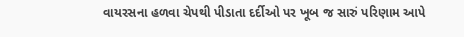વાયરસના હળવા ચેપથી પીડાતા દર્દીઓ પર ખૂબ જ સારું પરિણામ આપે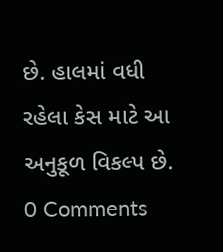છે. હાલમાં વધી રહેલા કેસ માટે આ અનુકૂળ વિકલ્પ છે.
0 Comments